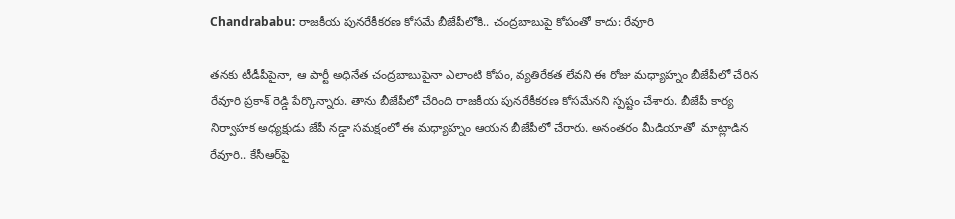Chandrababu: రాజకీయ పునరేకీకరణ కోసమే బీజేపీలోకి.. చంద్రబాబుపై కోపంతో కాదు: రేవూరి

తనకు టీడీపీపైనా, ఆ పార్టీ అధినేత చంద్రబాబుపైనా ఎలాంటి కోపం, వ్యతిరేకత లేవని ఈ రోజు మధ్యాహ్నం బీజేపీలో చేరిన రేవూరి ప్రకాశ్ రెడ్డి పేర్కొన్నారు. తాను బీజేపీలో చేరింది రాజకీయ పునరేకీకరణ కోసమేనని స్పష్టం చేశారు. బీజేపీ కార్య నిర్వాహక అధ్యక్షుడు జేపీ నడ్డా సమక్షంలో ఈ మధ్యాహ్నం ఆయన బీజేపీలో చేరారు. అనంతరం మీడియాతో  మాట్లాడిన రేవూరి.. కేసీఆర్‌పై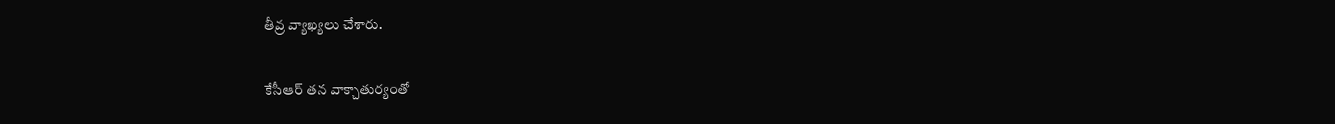తీవ్ర వ్యాఖ్యలు చేశారు.

కేసీఆర్ తన వాక్చాతుర్యంతో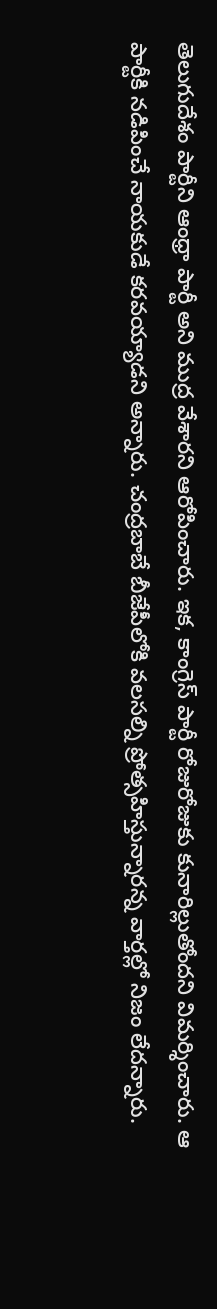తెలుగుదేశం పార్టీని ఆంధ్రా పార్టీ అని ముద్ర వేశారని ఆరోపించారు. ఇక, కాంగ్రెస్ పార్టీ రోజురోజుకు కునారిల్లుతోందని విమర్శించారు. ఆ పార్టీకి నడిపించే నాయకుడే కరవయ్యాడని అన్నారు. చంద్రబాబే బీజేపీలోకి వలసల్ని ప్రోత్సహిస్తున్నారన్న వార్తల్లో నిజం లేదన్నారు.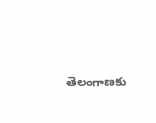తెలంగాణకు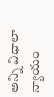అన్ని విధాలా న్యాయం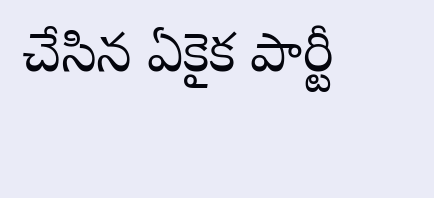చేసిన ఏకైక పార్టీ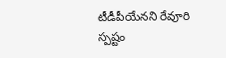టీడీపీయేనని రేవూరి స్పష్టం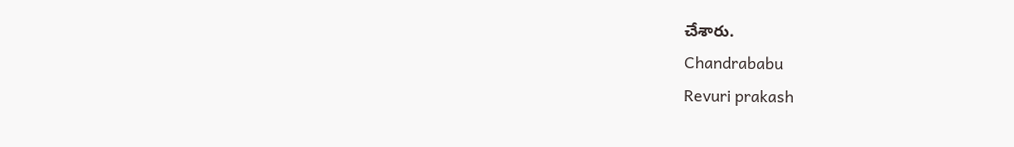చేశారు.
Chandrababu
Revuri prakash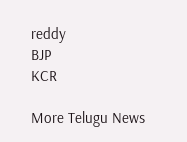reddy
BJP
KCR

More Telugu News